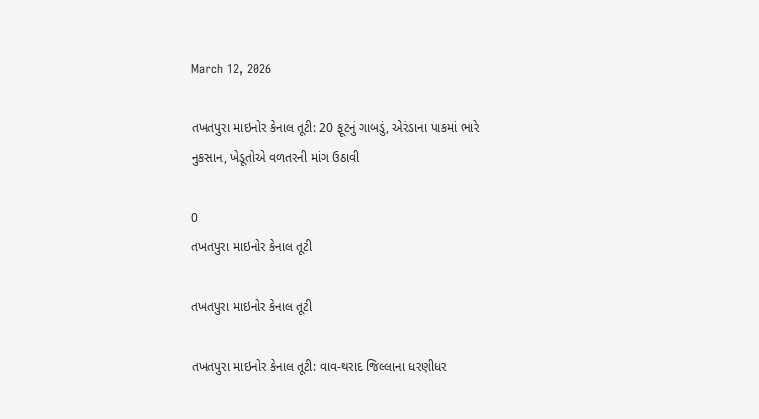March 12, 2026

તખતપુરા માઇનોર કેનાલ તૂટી: 20 ફૂટનું ગાબડું, એરંડાના પાકમાં ભારે નુકસાન, ખેડૂતોએ વળતરની માંગ ઉઠાવી

0
તખતપુરા માઇનોર કેનાલ તૂટી

તખતપુરા માઇનોર કેનાલ તૂટી

તખતપુરા માઇનોર કેનાલ તૂટી: વાવ-થરાદ જિલ્લાના ધરણીધર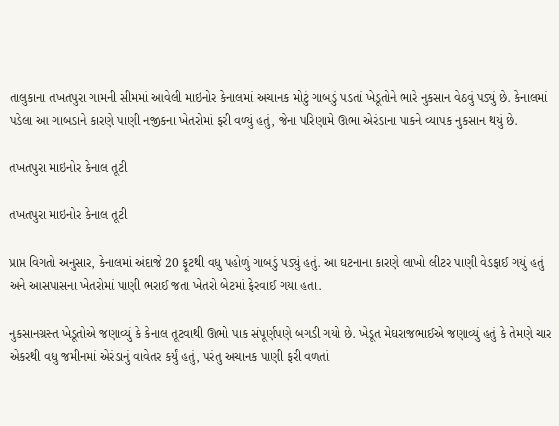તાલુકાના તખતપુરા ગામની સીમમાં આવેલી માઇનોર કેનાલમાં અચાનક મોટું ગાબડું પડતાં ખેડૂતોને ભારે નુકસાન વેઠવું પડ્યું છે. કેનાલમાં પડેલા આ ગાબડાને કારણે પાણી નજીકના ખેતરોમાં ફરી વળ્યું હતું, જેના પરિણામે ઊભા એરંડાના પાકને વ્યાપક નુકસાન થયું છે.

તખતપુરા માઇનોર કેનાલ તૂટી

તખતપુરા માઇનોર કેનાલ તૂટી

પ્રાપ્ત વિગતો અનુસાર, કેનાલમાં અંદાજે 20 ફૂટથી વધુ પહોળું ગાબડું પડ્યું હતું. આ ઘટનાના કારણે લાખો લીટર પાણી વેડફાઈ ગયું હતું અને આસપાસના ખેતરોમાં પાણી ભરાઈ જતા ખેતરો બેટમાં ફેરવાઈ ગયા હતા.

નુકસાનગ્રસ્ત ખેડૂતોએ જણાવ્યું કે કેનાલ તૂટવાથી ઊભો પાક સંપૂર્ણપણે બગડી ગયો છે. ખેડૂત મેઘરાજભાઈએ જણાવ્યું હતું કે તેમણે ચાર એકરથી વધુ જમીનમાં એરંડાનું વાવેતર કર્યું હતું, પરંતુ અચાનક પાણી ફરી વળતાં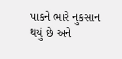પાકને ભારે નુકસાન થયું છે અને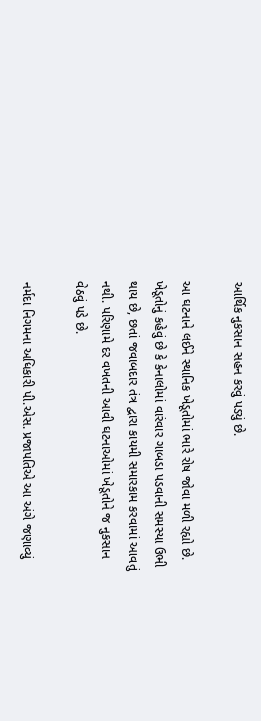આર્થિક નુકસાન સહન કરવું પડ્યું છે.

આ ઘટનાને લઈને સ્થાનિક ખેડૂતોમાં ભારે રોષ જોવા મળી રહ્યો છે. ખેડૂતોનું કહેવું છે કે કેનાલોમાં વારંવાર ગાબડા પડવાની સમસ્યા ઉભી થાય છે, છતાં જવાબદાર તંત્ર દ્વારા કાયમી સમારકામ કરવામાં આવતું નથી. પરિણામે દર વખતની આવી ઘટનાઓમાં ખેડૂતોને જ નુકસાન વેઠવું પડે છે.

નર્મદા નિગમના અધિકારી પી.એસ. પ્રજાપતિએ આ અંગે જણાવ્યું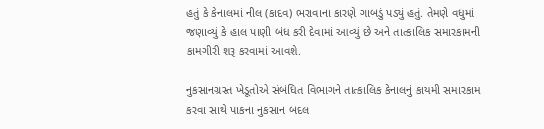હતું કે કેનાલમાં નીલ (કાદવ) ભરાવાના કારણે ગાબડું પડ્યું હતું. તેમણે વધુમાં જણાવ્યું કે હાલ પાણી બંધ કરી દેવામાં આવ્યું છે અને તાત્કાલિક સમારકામની કામગીરી શરૂ કરવામાં આવશે.

નુકસાનગ્રસ્ત ખેડૂતોએ સંબંધિત વિભાગને તાત્કાલિક કેનાલનું કાયમી સમારકામ કરવા સાથે પાકના નુકસાન બદલ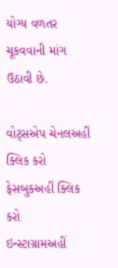યોગ્ય વળતર ચૂકવવાની માંગ ઉઠાવી છે.

વોટ્સએપ ચેનલઅહીં ક્લિક કરો
ફેસબુકઅહીં ક્લિક કરો
ઇન્સ્ટાગ્રામઅહીં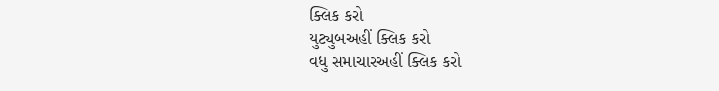ક્લિક કરો
યુટ્યુબઅહીં ક્લિક કરો
વધુ સમાચારઅહીં ક્લિક કરો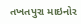તખતપુરા માઇનોર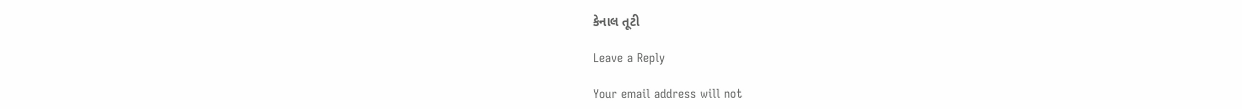કેનાલ તૂટી

Leave a Reply

Your email address will not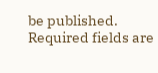be published. Required fields are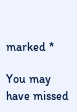marked *

You may have missed